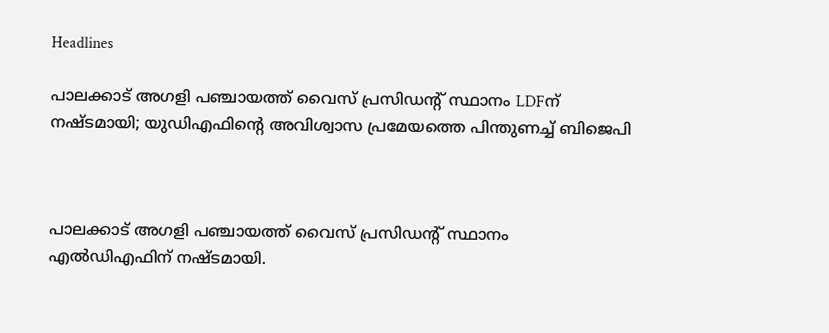Headlines

പാലക്കാട് അഗളി പഞ്ചായത്ത് വൈസ് പ്രസിഡൻ്റ് സ്ഥാനം LDFന് നഷ്ടമായി; യുഡിഎഫിൻ്റെ അവിശ്വാസ പ്രമേയത്തെ പിന്തുണച്ച് ബിജെപി



പാലക്കാട് അഗളി പഞ്ചായത്ത് വൈസ് പ്രസിഡൻ്റ് സ്ഥാനം എൽഡിഎഫിന് നഷ്ടമായി.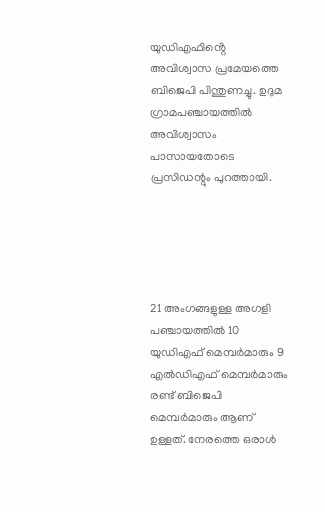യുഡിഎഫിൻ്റെ അവിശ്വാസ പ്രമേയത്തെ ബിജെപി പിന്തുണച്ചു. ഉദുമ ഗ്രാമപഞ്ചായത്തിൽ അവിശ്വാസം പാസായതോടെ പ്രസിഡന്റും പുറത്തായി.





21 അംഗങ്ങളുള്ള അഗളി പഞ്ചായത്തിൽ 10 യുഡിഎഫ് മെമ്പർമാരും 9 എൽഡിഎഫ് മെമ്പർമാരും രണ്ട് ബിജെപി മെമ്പർമാരും ആണ് ഉള്ളത്. നേരത്തെ ഒരാൾ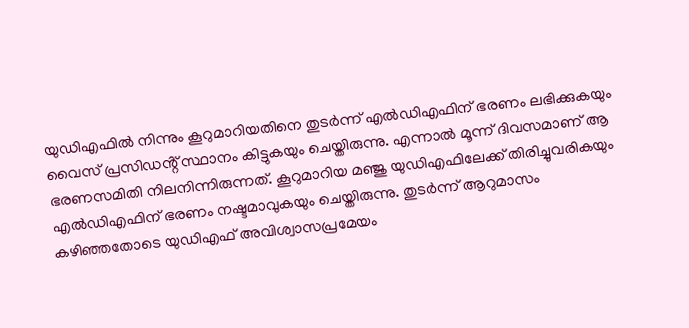യുഡിഎഫിൽ നിന്നും കൂറുമാറിയതിനെ തുടർന്ന് എൽഡിഎഫിന് ഭരണം ലഭിക്കുകയും വൈസ് പ്രസിഡൻ്റ് സ്ഥാനം കിട്ടുകയും ചെയ്തിരുന്നു. എന്നാൽ മൂന്ന് ദിവസമാണ് ആ ഭരണസമിതി നിലനിന്നിരുന്നത്. കൂറുമാറിയ മഞ്ജു യുഡിഎഫിലേക്ക് തിരിച്ചുവരികയും എൽഡിഎഫിന് ഭരണം നഷ്ടമാവുകയും ചെയ്തിരുന്നു. തുടർന്ന് ആറുമാസം കഴിഞ്ഞതോടെ യുഡിഎഫ് അവിശ്വാസപ്രമേയം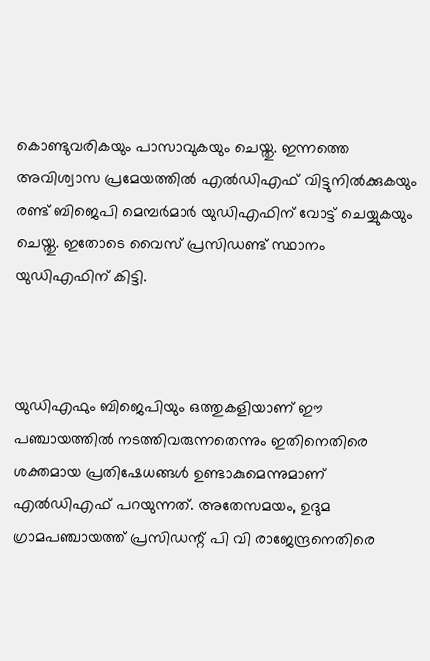കൊണ്ടുവരികയും പാസാവുകയും ചെയ്തു. ഇന്നത്തെ അവിശ്വാസ പ്രമേയത്തിൽ എൽഡിഎഫ് വിട്ടുനിൽക്കുകയും രണ്ട് ബിജെപി മെമ്പർമാർ യുഡിഎഫിന് വോട്ട് ചെയ്യുകയും ചെയ്തു. ഇതോടെ വൈസ് പ്രസിഡണ്ട് സ്ഥാനം യുഡിഎഫിന് കിട്ടി.



യുഡിഎഫും ബിജെപിയും ഒത്തുകളിയാണ് ഈ പഞ്ചായത്തിൽ നടത്തിവരുന്നതെന്നും ഇതിനെതിരെ ശക്തമായ പ്രതിഷേധങ്ങൾ ഉണ്ടാകുമെന്നുമാണ് എൽഡിഎഫ് പറയുന്നത്. അതേസമയം, ഉദുമ ഗ്രാമപഞ്ചായത്ത് പ്രസിഡന്റ് പി വി രാജേന്ദ്രനെതിരെ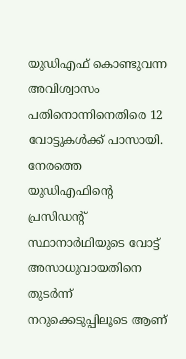യുഡിഎഫ് കൊണ്ടുവന്ന അവിശ്വാസം പതിനൊന്നിനെതിരെ 12 വോട്ടുകൾക്ക് പാസായി. നേരത്തെ യുഡിഎഫിന്റെ പ്രസിഡന്റ് സ്ഥാനാർഥിയുടെ വോട്ട് അസാധുവായതിനെ തുടർന്ന് നറുക്കെടുപ്പിലൂടെ ആണ്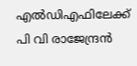എൽഡിഎഫിലേക്ക് പി വി രാജേന്ദ്രൻ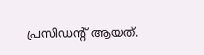പ്രസിഡന്റ് ആയത്.